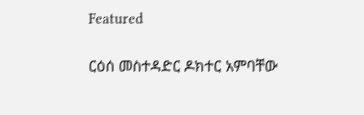Featured

ርዕሰ መስተዳድር ዶክተር አምባቸው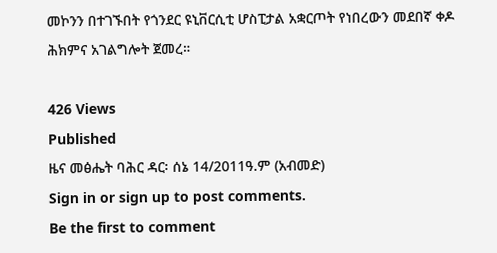መኮንን በተገኙበት የጎንደር ዩኒቨርሲቲ ሆስፒታል አቋርጦት የነበረውን መደበኛ ቀዶ ሕክምና አገልግሎት ጀመረ።

426 Views
Published
ዜና መፅሔት ባሕር ዳር፡ ሰኔ 14/2011ዓ.ም (አብመድ)
Sign in or sign up to post comments.
Be the first to comment